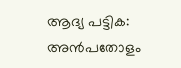ആദ്യ പട്ടിക: അൻപതോളം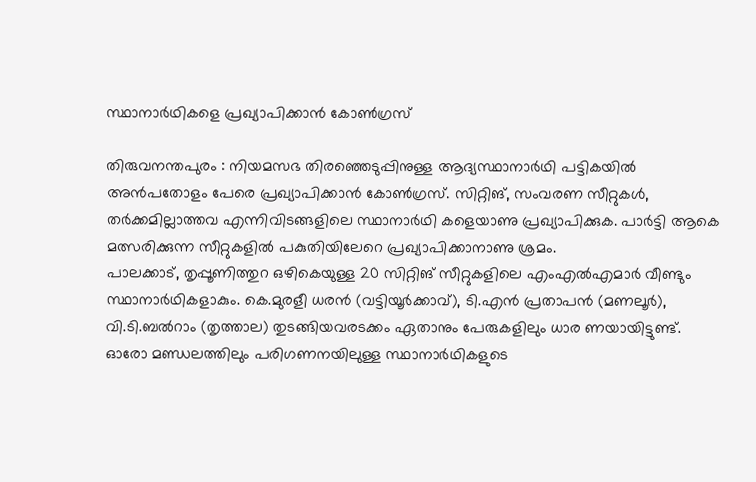സ്ഥാനാർഥികളെ പ്രഖ്യാപിക്കാൻ കോൺഗ്രസ്

തിരുവനന്തപുരം : നിയമസഭ തിരഞ്ഞെടുപ്പിനുള്ള ആദ്യസ്ഥാനാർഥി പട്ടികയിൽ അൻപതോളം പേരെ പ്രഖ്യാപിക്കാൻ കോൺഗ്രസ്. സിറ്റിങ്, സംവരണ സീറ്റുകൾ, തർക്കമില്ലാത്തവ എന്നിവിടങ്ങളിലെ സ്ഥാനാർഥി കളെയാണു പ്രഖ്യാപിക്കുക. പാർട്ടി ആകെ മത്സരിക്കുന്ന സീറ്റുകളിൽ പകുതിയിലേറെ പ്രഖ്യാപിക്കാനാണു ശ്രമം.
പാലക്കാട്, തൃപ്പൂണിത്തുറ ഒഴികെയുള്ള 20 സിറ്റിങ് സീറ്റുകളിലെ എംഎൽഎമാർ വീണ്ടും സ്ഥാനാർഥികളാകും. കെ.മുരളീ ധരൻ (വട്ടിയൂർക്കാവ്), ടി.എൻ പ്രതാപൻ (മണലൂർ), വി.ടി.ബൽറാം (തൃത്താല) തുടങ്ങിയവരടക്കം ഏതാനും പേരുകളിലും ധാര ണയായിട്ടുണ്ട്. ഓരോ മണ്ഡലത്തിലും പരിഗണനയിലുള്ള സ്ഥാനാർഥികളുടെ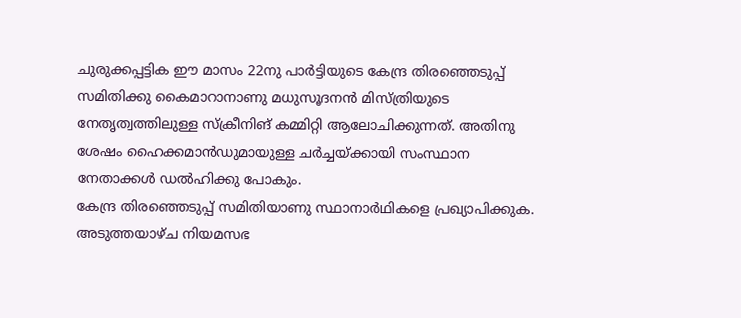ചുരുക്കപ്പട്ടിക ഈ മാസം 22നു പാർട്ടിയുടെ കേന്ദ്ര തിരഞ്ഞെടുപ്പ് സമിതിക്കു കൈമാറാനാണു മധുസൂദനൻ മിസ്ത്രിയുടെ നേതൃത്വത്തിലുള്ള സ്ക്രീനിങ് കമ്മിറ്റി ആലോചിക്കുന്നത്. അതിനു ശേഷം ഹൈക്കമാൻഡുമായുള്ള ചർച്ചയ്ക്കായി സംസ്ഥാന നേതാക്കൾ ഡൽഹിക്കു പോകും.
കേന്ദ്ര തിരഞ്ഞെടുപ്പ് സമിതിയാണു സ്ഥാനാർഥികളെ പ്രഖ്യാപിക്കുക. അടുത്തയാഴ്ച നിയമസഭ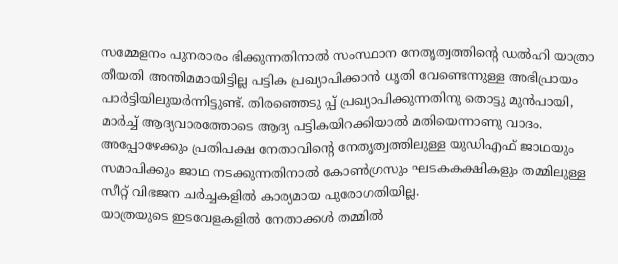സമ്മേളനം പുനരാരം ഭിക്കുന്നതിനാൽ സംസ്ഥാന നേതൃത്വത്തിന്റെ ഡൽഹി യാത്രാ തീയതി അന്തിമമായിട്ടില്ല പട്ടിക പ്രഖ്യാപിക്കാൻ ധൃതി വേണ്ടെന്നുള്ള അഭിപ്രായം പാർട്ടിയിലുയർന്നിട്ടുണ്ട്. തിരഞ്ഞെടു പ്പ് പ്രഖ്യാപിക്കുന്നതിനു തൊട്ടു മുൻപായി, മാർച്ച് ആദ്യവാരത്തോടെ ആദ്യ പട്ടികയിറക്കിയാൽ മതിയെന്നാണു വാദം. അപ്പോഴേക്കും പ്രതിപക്ഷ നേതാവിന്റെ നേതൃത്വത്തിലുള്ള യുഡിഎഫ് ജാഥയും സമാപിക്കും ജാഥ നടക്കുന്നതിനാൽ കോൺഗ്രസും ഘടകകക്ഷികളും തമ്മിലുള്ള സീറ്റ് വിഭജന ചർച്ചകളിൽ കാര്യമായ പുരോഗതിയില്ല.
യാത്രയുടെ ഇടവേളകളിൽ നേതാക്കൾ തമ്മിൽ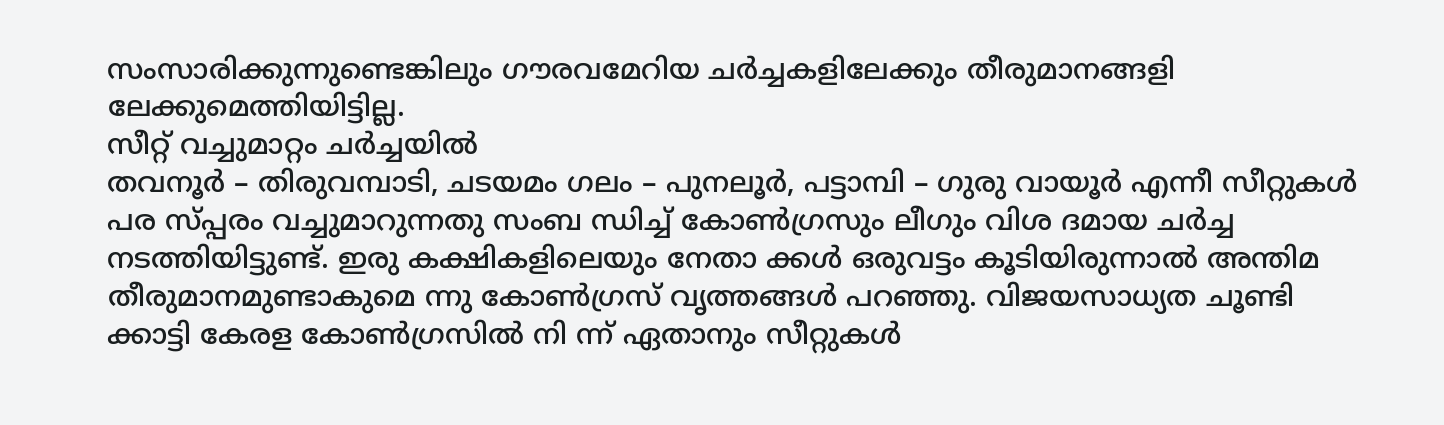സംസാരിക്കുന്നുണ്ടെങ്കിലും ഗൗരവമേറിയ ചർച്ചകളിലേക്കും തീരുമാനങ്ങളി ലേക്കുമെത്തിയിട്ടില്ല.
സീറ്റ് വച്ചുമാറ്റം ചർച്ചയിൽ
തവനൂർ – തിരുവമ്പാടി, ചടയമം ഗലം – പുനലൂർ, പട്ടാമ്പി – ഗുരു വായൂർ എന്നീ സീറ്റുകൾ പര സ്പ്പരം വച്ചുമാറുന്നതു സംബ ന്ധിച്ച് കോൺഗ്രസും ലീഗും വിശ ദമായ ചർച്ച നടത്തിയിട്ടുണ്ട്. ഇരു കക്ഷികളിലെയും നേതാ ക്കൾ ഒരുവട്ടം കൂടിയിരുന്നാൽ അന്തിമ തീരുമാനമുണ്ടാകുമെ ന്നു കോൺഗ്രസ് വൃത്തങ്ങൾ പറഞ്ഞു. വിജയസാധ്യത ചൂണ്ടി ക്കാട്ടി കേരള കോൺഗ്രസിൽ നി ന്ന് ഏതാനും സീറ്റുകൾ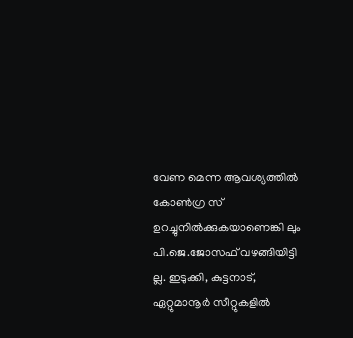വേണ മെന്ന ആവശ്യത്തിൽ കോൺഗ്ര സ് ഉറച്ചുനിൽക്കുകയാണെങ്കി ലും പി.ജെ.ജോസഫ് വഴങ്ങിയിട്ടി ല്ല. ഇടുക്കി, കുട്ടനാട്, ഏറ്റുമാനൂർ സീറ്റുകളിൽ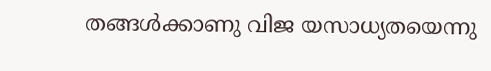തങ്ങൾക്കാണു വിജ യസാധ്യതയെന്നു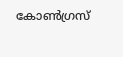കോൺഗ്രസ്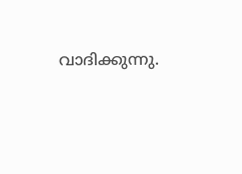വാദിക്കുന്നു.